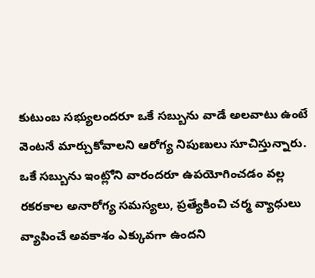కుటుంబ సభ్యులందరూ ఒకే సబ్బును వాడే అలవాటు ఉంటే వెంటనే మార్చుకోవాలని ఆరోగ్య నిపుణులు సూచిస్తున్నారు. ఒకే సబ్బును ఇంట్లోని వారందరూ ఉపయోగించడం వల్ల రకరకాల అనారోగ్య సమస్యలు, ప్రత్యేకించి చర్మ వ్యాధులు వ్యాపించే అవకాశం ఎక్కువగా ఉందని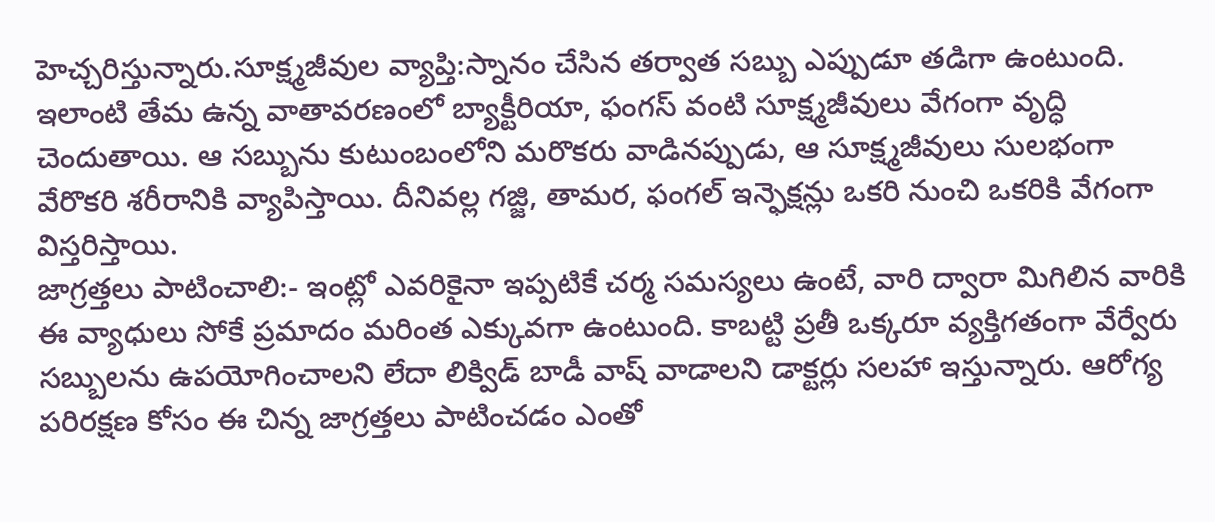హెచ్చరిస్తున్నారు.సూక్ష్మజీవుల వ్యాప్తి:స్నానం చేసిన తర్వాత సబ్బు ఎప్పుడూ తడిగా ఉంటుంది. ఇలాంటి తేమ ఉన్న వాతావరణంలో బ్యాక్టీరియా, ఫంగస్ వంటి సూక్ష్మజీవులు వేగంగా వృద్ధి చెందుతాయి. ఆ సబ్బును కుటుంబంలోని మరొకరు వాడినప్పుడు, ఆ సూక్ష్మజీవులు సులభంగా వేరొకరి శరీరానికి వ్యాపిస్తాయి. దీనివల్ల గజ్జి, తామర, ఫంగల్ ఇన్ఫెక్షన్లు ఒకరి నుంచి ఒకరికి వేగంగా విస్తరిస్తాయి.
జాగ్రత్తలు పాటించాలి:- ఇంట్లో ఎవరికైనా ఇప్పటికే చర్మ సమస్యలు ఉంటే, వారి ద్వారా మిగిలిన వారికి ఈ వ్యాధులు సోకే ప్రమాదం మరింత ఎక్కువగా ఉంటుంది. కాబట్టి ప్రతీ ఒక్కరూ వ్యక్తిగతంగా వేర్వేరు సబ్బులను ఉపయోగించాలని లేదా లిక్విడ్ బాడీ వాష్ వాడాలని డాక్టర్లు సలహా ఇస్తున్నారు. ఆరోగ్య పరిరక్షణ కోసం ఈ చిన్న జాగ్రత్తలు పాటించడం ఎంతో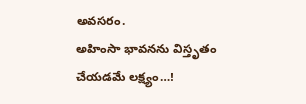అవసరం.
అహింసా భావనను విస్తృతం చేయడమే లక్ష్యం…!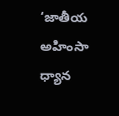‘జాతీయ అహింసా ధ్యాన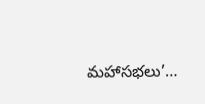మహాసభలు’…